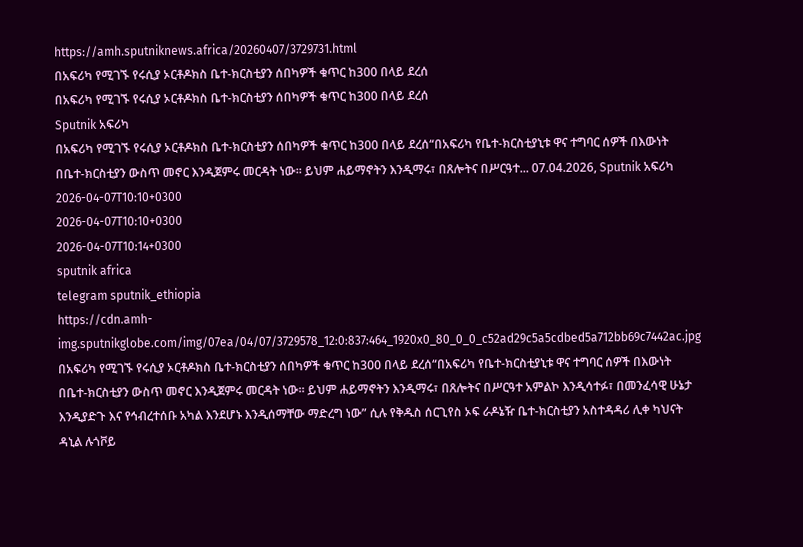https://amh.sputniknews.africa/20260407/3729731.html
በአፍሪካ የሚገኙ የሩሲያ ኦርቶዶክስ ቤተ-ክርስቲያን ሰበካዎች ቁጥር ከ300 በላይ ደረሰ
በአፍሪካ የሚገኙ የሩሲያ ኦርቶዶክስ ቤተ-ክርስቲያን ሰበካዎች ቁጥር ከ300 በላይ ደረሰ
Sputnik አፍሪካ
በአፍሪካ የሚገኙ የሩሲያ ኦርቶዶክስ ቤተ-ክርስቲያን ሰበካዎች ቁጥር ከ300 በላይ ደረሰ“በአፍሪካ የቤተ-ክርስቲያኒቱ ዋና ተግባር ሰዎች በእውነት በቤተ-ክርስቲያን ውስጥ መኖር እንዲጀምሩ መርዳት ነው፡፡ ይህም ሐይማኖትን እንዲማሩ፣ በጸሎትና በሥርዓተ... 07.04.2026, Sputnik አፍሪካ
2026-04-07T10:10+0300
2026-04-07T10:10+0300
2026-04-07T10:14+0300
sputnik africa
telegram sputnik_ethiopia
https://cdn.amh-img.sputnikglobe.com/img/07ea/04/07/3729578_12:0:837:464_1920x0_80_0_0_c52ad29c5a5cdbed5a712bb69c7442ac.jpg
በአፍሪካ የሚገኙ የሩሲያ ኦርቶዶክስ ቤተ-ክርስቲያን ሰበካዎች ቁጥር ከ300 በላይ ደረሰ“በአፍሪካ የቤተ-ክርስቲያኒቱ ዋና ተግባር ሰዎች በእውነት በቤተ-ክርስቲያን ውስጥ መኖር እንዲጀምሩ መርዳት ነው፡፡ ይህም ሐይማኖትን እንዲማሩ፣ በጸሎትና በሥርዓተ አምልኮ እንዲሳተፉ፣ በመንፈሳዊ ሁኔታ እንዲያድጉ እና የኅብረተሰቡ አካል እንደሆኑ እንዲሰማቸው ማድረግ ነው” ሲሉ የቅዱስ ሰርጊየስ ኦፍ ራዶኔዥ ቤተ-ክርስቲያን አስተዳዳሪ ሊቀ ካህናት ዳኒል ሉጎቮይ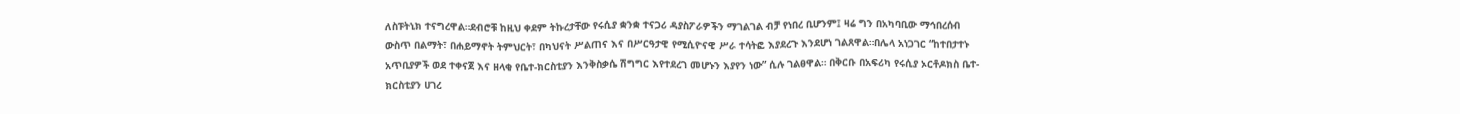ለስፑትኒክ ተናግረዋል።ደብሮቹ ከዚህ ቀደም ትኩረታቸው የሩሲያ ቋንቋ ተናጋሪ ዳያስፖራዎችን ማገልገል ብቻ የነበረ ቢሆንም፤ ዛሬ ግን በአካባቢው ማኅበረሰብ ውስጥ በልማት፣ በሐይማኖት ትምህርት፣ በካህናት ሥልጠና እና በሥርዓታዊ የሚሲዮናዊ ሥራ ተሳትፎ እያደረጉ እንደሆነ ገልጸዋል።በሌላ አነጋገር “ከተበታተኑ አጥቢያዎች ወደ ተቀናጀ እና ዘላቂ የቤተ-ክርስቲያን እንቅስቃሴ ሽግግር እየተደረገ መሆኑን እያየን ነው” ሲሉ ገልፀዋል። በቅርቡ በአፍሪካ የሩሲያ ኦርቶዶክስ ቤተ-ክርስቲያን ሀገረ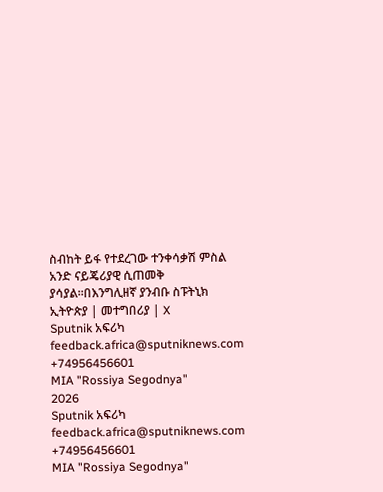ስብከት ይፋ የተደረገው ተንቀሳቃሽ ምስል አንድ ናይጄሪያዊ ሲጠመቅ ያሳያል።በእንግሊዘኛ ያንብቡ ስፑትኒክ ኢትዮጵያ | መተግበሪያ | X
Sputnik አፍሪካ
feedback.africa@sputniknews.com
+74956456601
MIA "Rossiya Segodnya"
2026
Sputnik አፍሪካ
feedback.africa@sputniknews.com
+74956456601
MIA "Rossiya Segodnya"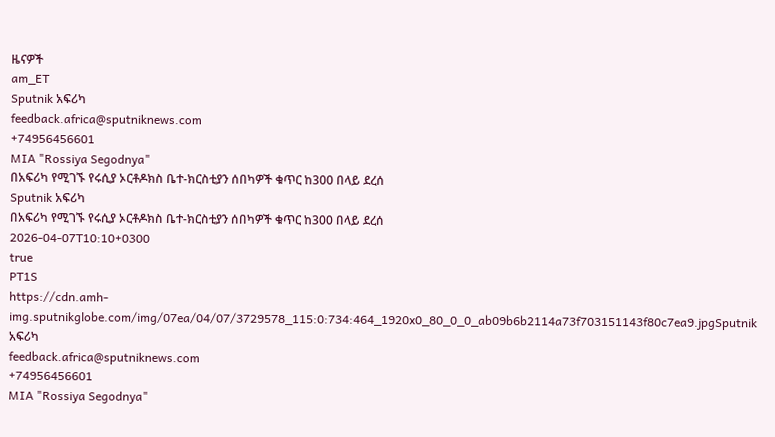ዜናዎች
am_ET
Sputnik አፍሪካ
feedback.africa@sputniknews.com
+74956456601
MIA "Rossiya Segodnya"
በአፍሪካ የሚገኙ የሩሲያ ኦርቶዶክስ ቤተ-ክርስቲያን ሰበካዎች ቁጥር ከ300 በላይ ደረሰ
Sputnik አፍሪካ
በአፍሪካ የሚገኙ የሩሲያ ኦርቶዶክስ ቤተ-ክርስቲያን ሰበካዎች ቁጥር ከ300 በላይ ደረሰ
2026-04-07T10:10+0300
true
PT1S
https://cdn.amh-img.sputnikglobe.com/img/07ea/04/07/3729578_115:0:734:464_1920x0_80_0_0_ab09b6b2114a73f703151143f80c7ea9.jpgSputnik አፍሪካ
feedback.africa@sputniknews.com
+74956456601
MIA "Rossiya Segodnya"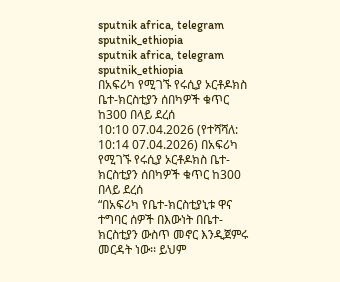sputnik africa, telegram sputnik_ethiopia
sputnik africa, telegram sputnik_ethiopia
በአፍሪካ የሚገኙ የሩሲያ ኦርቶዶክስ ቤተ-ክርስቲያን ሰበካዎች ቁጥር ከ300 በላይ ደረሰ
10:10 07.04.2026 (የተሻሻለ: 10:14 07.04.2026) በአፍሪካ የሚገኙ የሩሲያ ኦርቶዶክስ ቤተ-ክርስቲያን ሰበካዎች ቁጥር ከ300 በላይ ደረሰ
“በአፍሪካ የቤተ-ክርስቲያኒቱ ዋና ተግባር ሰዎች በእውነት በቤተ-ክርስቲያን ውስጥ መኖር እንዲጀምሩ መርዳት ነው፡፡ ይህም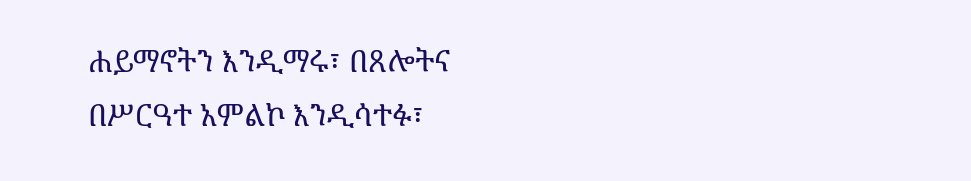ሐይማኖትን እንዲማሩ፣ በጸሎትና በሥርዓተ አምልኮ እንዲሳተፉ፣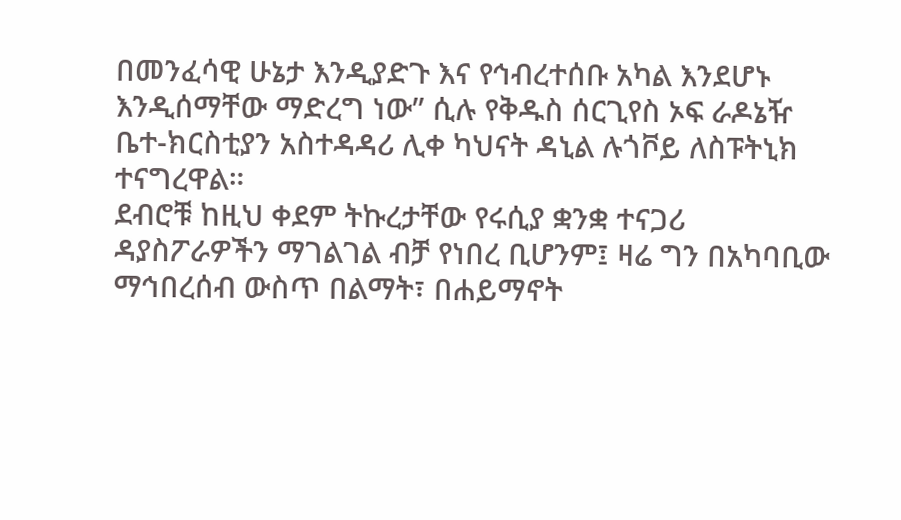በመንፈሳዊ ሁኔታ እንዲያድጉ እና የኅብረተሰቡ አካል እንደሆኑ እንዲሰማቸው ማድረግ ነው” ሲሉ የቅዱስ ሰርጊየስ ኦፍ ራዶኔዥ ቤተ-ክርስቲያን አስተዳዳሪ ሊቀ ካህናት ዳኒል ሉጎቮይ ለስፑትኒክ ተናግረዋል።
ደብሮቹ ከዚህ ቀደም ትኩረታቸው የሩሲያ ቋንቋ ተናጋሪ ዳያስፖራዎችን ማገልገል ብቻ የነበረ ቢሆንም፤ ዛሬ ግን በአካባቢው ማኅበረሰብ ውስጥ በልማት፣ በሐይማኖት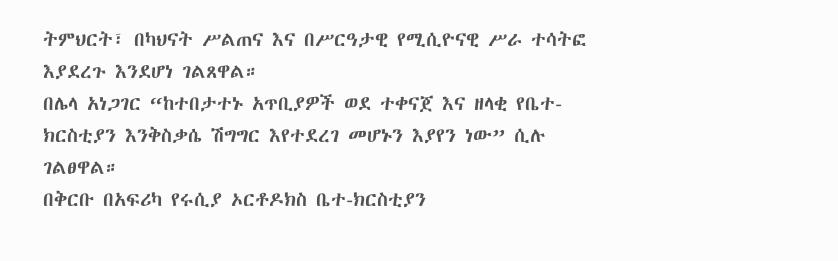ትምህርት፣ በካህናት ሥልጠና እና በሥርዓታዊ የሚሲዮናዊ ሥራ ተሳትፎ እያደረጉ እንደሆነ ገልጸዋል።
በሌላ አነጋገር “ከተበታተኑ አጥቢያዎች ወደ ተቀናጀ እና ዘላቂ የቤተ-ክርስቲያን እንቅስቃሴ ሽግግር እየተደረገ መሆኑን እያየን ነው” ሲሉ ገልፀዋል።
በቅርቡ በአፍሪካ የሩሲያ ኦርቶዶክስ ቤተ-ክርስቲያን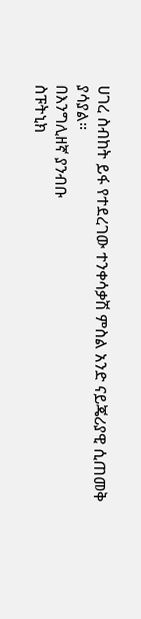ሀገረ ስብከት ይፋ የተደረገው ተንቀሳቃሽ ምስል አንድ ናይጄሪያዊ ሲጠመቅ ያሳያል።
በእንግሊዘኛ ያንብቡ
ስፑትኒክ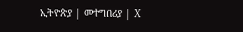ኢትዮጵያ | መተግበሪያ | X